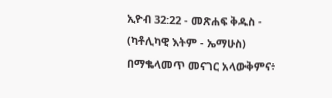ኢዮብ 32:22 - መጽሐፍ ቅዱስ - (ካቶሊካዊ እትም - ኤማሁስ) በማቈላመጥ መናገር አላውቅምና፥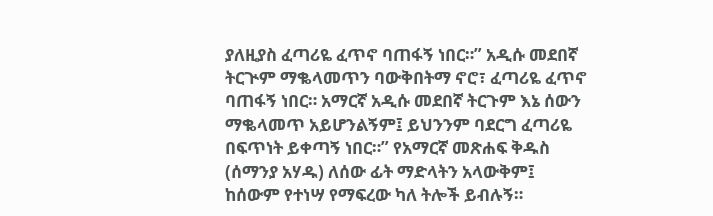ያለዚያስ ፈጣሪዬ ፈጥኖ ባጠፋኝ ነበር።” አዲሱ መደበኛ ትርጒም ማቈላመጥን ባውቅበትማ ኖሮ፣ ፈጣሪዬ ፈጥኖ ባጠፋኝ ነበር። አማርኛ አዲሱ መደበኛ ትርጉም እኔ ሰውን ማቈላመጥ አይሆንልኝም፤ ይህንንም ባደርግ ፈጣሪዬ በፍጥነት ይቀጣኝ ነበር።” የአማርኛ መጽሐፍ ቅዱስ (ሰማንያ አሃዱ) ለሰው ፊት ማድላትን አላውቅም፤ ከሰውም የተነሣ የማፍረው ካለ ትሎች ይብሉኝ።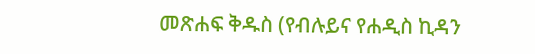መጽሐፍ ቅዱስ (የብሉይና የሐዲስ ኪዳን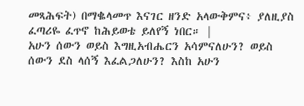መጻሕፍት) በማቈላመጥ እናገር ዘንድ አላውቅምና፥ ያለዚያስ ፈጣሪዬ ፈጥኖ ከሕይወቴ ይለየኝ ነበር። |
አሁን ሰውን ወይስ እግዚአብሔርን አሳምናለሁን? ወይስ ሰውን ደስ ላሰኝ እፈልጋለሁን? እስከ አሁን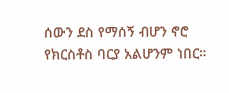ሰውን ደስ የማሰኝ ብሆን ኖሮ የክርስቶስ ባርያ አልሆንም ነበር።